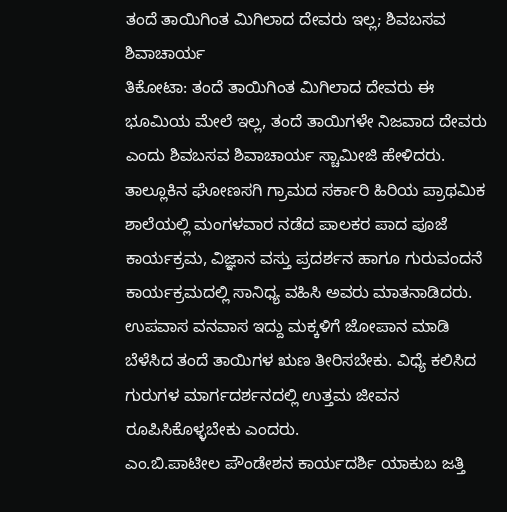ತಂದೆ ತಾಯಿಗಿಂತ ಮಿಗಿಲಾದ ದೇವರು ಇಲ್ಲ; ಶಿವಬಸವ ಶಿವಾಚಾರ್ಯ
ತಿಕೋಟಾ: ತಂದೆ ತಾಯಿಗಿಂತ ಮಿಗಿಲಾದ ದೇವರು ಈ ಭೂಮಿಯ ಮೇಲೆ ಇಲ್ಲ, ತಂದೆ ತಾಯಿಗಳೇ ನಿಜವಾದ ದೇವರು ಎಂದು ಶಿವಬಸವ ಶಿವಾಚಾರ್ಯ ಸ್ಚಾಮೀಜಿ ಹೇಳಿದರು.
ತಾಲ್ಲೂಕಿನ ಘೋಣಸಗಿ ಗ್ರಾಮದ ಸರ್ಕಾರಿ ಹಿರಿಯ ಪ್ರಾಥಮಿಕ ಶಾಲೆಯಲ್ಲಿ ಮಂಗಳವಾರ ನಡೆದ ಪಾಲಕರ ಪಾದ ಪೂಜೆ ಕಾರ್ಯಕ್ರಮ, ವಿಜ್ಞಾನ ವಸ್ತು ಪ್ರದರ್ಶನ ಹಾಗೂ ಗುರುವಂದನೆ ಕಾರ್ಯಕ್ರಮದಲ್ಲಿ ಸಾನಿಧ್ಯ ವಹಿಸಿ ಅವರು ಮಾತನಾಡಿದರು.
ಉಪವಾಸ ವನವಾಸ ಇದ್ದು ಮಕ್ಕಳಿಗೆ ಜೋಪಾನ ಮಾಡಿ ಬೆಳೆಸಿದ ತಂದೆ ತಾಯಿಗಳ ಋಣ ತೀರಿಸಬೇಕು. ವಿಧ್ಯೆ ಕಲಿಸಿದ ಗುರುಗಳ ಮಾರ್ಗದರ್ಶನದಲ್ಲಿ ಉತ್ತಮ ಜೀವನ ರೂಪಿಸಿಕೊಳ್ಳಬೇಕು ಎಂದರು.
ಎಂ.ಬಿ.ಪಾಟೀಲ ಪೌಂಡೇಶನ ಕಾರ್ಯದರ್ಶಿ ಯಾಕುಬ ಜತ್ತಿ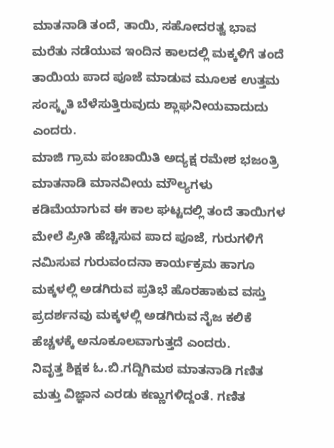ಮಾತನಾಡಿ ತಂದೆ, ತಾಯಿ, ಸಹೋದರತ್ವ ಭಾವ ಮರೆತು ನಡೆಯುವ ಇಂದಿನ ಕಾಲದಲ್ಲಿ ಮಕ್ಕಳಿಗೆ ತಂದೆ ತಾಯಿಯ ಪಾದ ಪೂಜೆ ಮಾಡುವ ಮೂಲಕ ಉತ್ತಮ ಸಂಸ್ಕೃತಿ ಬೆಳೆಸುತ್ತಿರುವುದು ಶ್ಲಾಘನೀಯವಾದುದು ಎಂದರು.
ಮಾಜಿ ಗ್ರಾಮ ಪಂಚಾಯಿತಿ ಅದ್ಯಕ್ಷ ರಮೇಶ ಭಜಂತ್ರಿ ಮಾತನಾಡಿ ಮಾನವೀಯ ಮೌಲ್ಯಗಳು ಕಡಿಮೆಯಾಗುವ ಈ ಕಾಲ ಘಟ್ಟದಲ್ಲಿ ತಂದೆ ತಾಯಿಗಳ ಮೇಲೆ ಪ್ರೀತಿ ಹೆಚ್ಚಿಸುವ ಪಾದ ಪೂಜೆ, ಗುರುಗಳಿಗೆ ನಮಿಸುವ ಗುರುವಂದನಾ ಕಾರ್ಯಕ್ರಮ ಹಾಗೂ ಮಕ್ಕಳಲ್ಲಿ ಅಡಗಿರುವ ಪ್ರತಿಭೆ ಹೊರಹಾಕುವ ವಸ್ತು ಪ್ರದರ್ಶನವು ಮಕ್ಕಳಲ್ಲಿ ಅಡಗಿರುವ ನೈಜ ಕಲಿಕೆ ಹೆಚ್ಚಳಕ್ಕೆ ಅನೂಕೂಲವಾಗುತ್ತದೆ ಎಂದರು.
ನಿವೃತ್ತ ಶಿಕ್ಷಕ ಓ.ಬಿ.ಗದ್ದಿಗಿಮಠ ಮಾತನಾಡಿ ಗಣಿತ ಮತ್ತು ವಿಜ್ಞಾನ ಎರಡು ಕಣ್ಣುಗಳಿದ್ದಂತೆ. ಗಣಿತ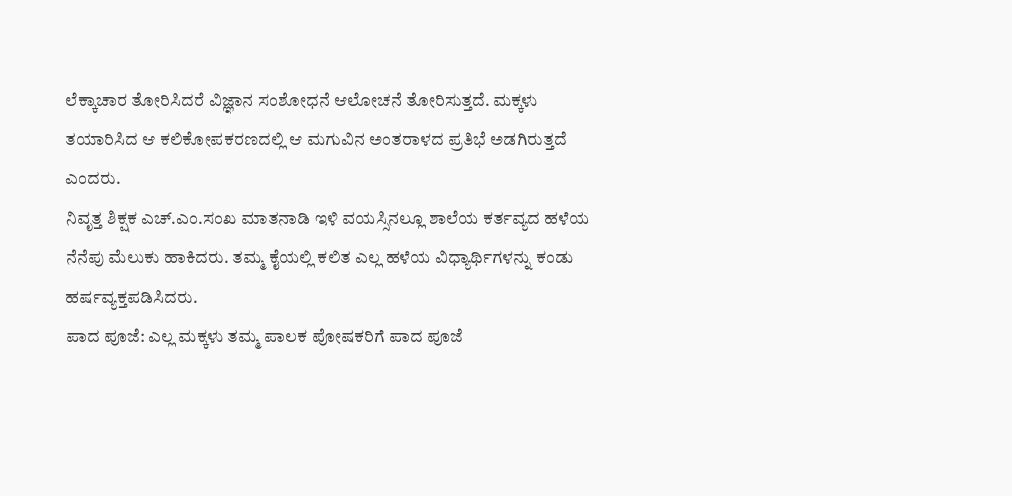ಲೆಕ್ಕಾಚಾರ ತೋರಿಸಿದರೆ ವಿಜ್ಞಾನ ಸಂಶೋಧನೆ ಆಲೋಚನೆ ತೋರಿಸುತ್ತದೆ. ಮಕ್ಕಳು ತಯಾರಿಸಿದ ಆ ಕಲಿಕೋಪಕರಣದಲ್ಲಿ ಆ ಮಗುವಿನ ಅಂತರಾಳದ ಪ್ರತಿಭೆ ಅಡಗಿರುತ್ತದೆ ಎಂದರು.
ನಿವೃತ್ತ ಶಿಕ್ಷಕ ಎಚ್.ಎಂ.ಸಂಖ ಮಾತನಾಡಿ ಇಳಿ ವಯಸ್ಸಿನಲ್ಲೂ ಶಾಲೆಯ ಕರ್ತವ್ಯದ ಹಳೆಯ ನೆನೆಪು ಮೆಲುಕು ಹಾಕಿದರು. ತಮ್ಮ ಕೈಯಲ್ಲಿ ಕಲಿತ ಎಲ್ಲ ಹಳೆಯ ವಿಧ್ಯಾರ್ಥಿಗಳನ್ನು ಕಂಡು ಹರ್ಷವ್ಯಕ್ತಪಡಿಸಿದರು.
ಪಾದ ಪೂಜೆ: ಎಲ್ಲ ಮಕ್ಕಳು ತಮ್ಮ ಪಾಲಕ ಪೋಷಕರಿಗೆ ಪಾದ ಪೂಜೆ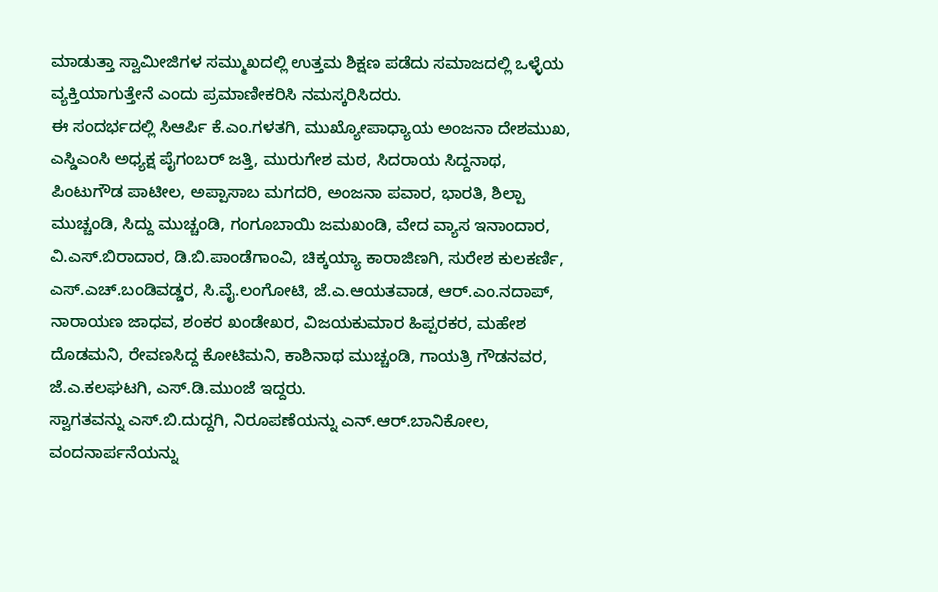ಮಾಡುತ್ತಾ ಸ್ವಾಮೀಜಿಗಳ ಸಮ್ಮುಖದಲ್ಲಿ ಉತ್ತಮ ಶಿಕ್ಷಣ ಪಡೆದು ಸಮಾಜದಲ್ಲಿ ಒಳ್ಳೆಯ ವ್ಯಕ್ತಿಯಾಗುತ್ತೇನೆ ಎಂದು ಪ್ರಮಾಣೀಕರಿಸಿ ನಮಸ್ಕರಿಸಿದರು.
ಈ ಸಂದರ್ಭದಲ್ಲಿ ಸಿಆರ್ಪಿ ಕೆ.ಎಂ.ಗಳತಗಿ, ಮುಖ್ಯೋಪಾಧ್ಯಾಯ ಅಂಜನಾ ದೇಶಮುಖ, ಎಸ್ಡಿಎಂಸಿ ಅಧ್ಯಕ್ಷ ಪೈಗಂಬರ್ ಜತ್ತಿ, ಮುರುಗೇಶ ಮಠ, ಸಿದರಾಯ ಸಿದ್ದನಾಥ, ಪಿಂಟುಗೌಡ ಪಾಟೀಲ, ಅಪ್ಪಾಸಾಬ ಮಗದರಿ, ಅಂಜನಾ ಪವಾರ, ಭಾರತಿ, ಶಿಲ್ಪಾ ಮುಚ್ಚಂಡಿ, ಸಿದ್ದು ಮುಚ್ಚಂಡಿ, ಗಂಗೂಬಾಯಿ ಜಮಖಂಡಿ, ವೇದ ವ್ಯಾಸ ಇನಾಂದಾರ, ವಿ.ಎಸ್.ಬಿರಾದಾರ, ಡಿ.ಬಿ.ಪಾಂಡೆಗಾಂವಿ, ಚಿಕ್ಕಯ್ಯಾ ಕಾರಾಜಿಣಗಿ, ಸುರೇಶ ಕುಲಕರ್ಣಿ, ಎಸ್.ಎಚ್.ಬಂಡಿವಡ್ಡರ, ಸಿ.ವೈ.ಲಂಗೋಟಿ, ಜೆ.ಎ.ಆಯತವಾಡ, ಆರ್.ಎಂ.ನದಾಪ್, ನಾರಾಯಣ ಜಾಧವ, ಶಂಕರ ಖಂಡೇಖರ, ವಿಜಯಕುಮಾರ ಹಿಪ್ಪರಕರ, ಮಹೇಶ ದೊಡಮನಿ, ರೇವಣಸಿದ್ದ ಕೋಟಿಮನಿ, ಕಾಶಿನಾಥ ಮುಚ್ಚಂಡಿ, ಗಾಯತ್ರಿ ಗೌಡನವರ, ಜೆ.ಎ.ಕಲಘಟಗಿ, ಎಸ್.ಡಿ.ಮುಂಜೆ ಇದ್ದರು.
ಸ್ವಾಗತವನ್ನು ಎಸ್.ಬಿ.ದುದ್ದಗಿ, ನಿರೂಪಣೆಯನ್ನು ಎನ್.ಆರ್.ಬಾನಿಕೋಲ, ವಂದನಾರ್ಪನೆಯನ್ನು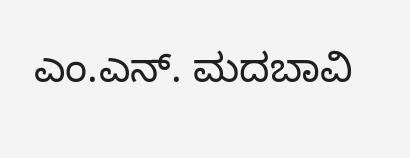ಎಂ.ಎನ್. ಮದಬಾವಿ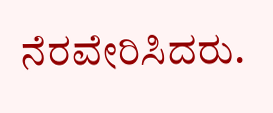ನೆರವೇರಿಸಿದರು.